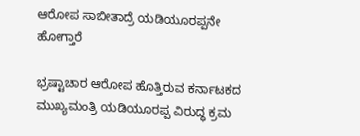ಆರೋಪ ಸಾಬೀತಾದ್ರೆ ಯಡಿಯೂರಪ್ಪನೇ ಹೋಗ್ತಾರೆ

ಭ್ರಷ್ಟಾಚಾರ ಆರೋಪ ಹೊತ್ತಿರುವ ಕರ್ನಾಟಕದ ಮುಖ್ಯಮಂತ್ರಿ ಯಡಿಯೂರಪ್ಪ ವಿರುದ್ಧ ಕ್ರಮ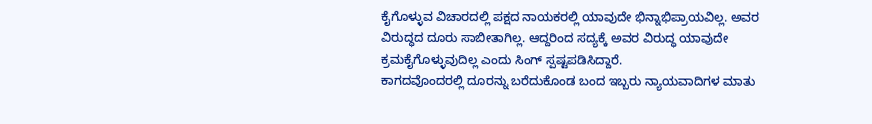ಕೈಗೊಳ್ಳುವ ವಿಚಾರದಲ್ಲಿ ಪಕ್ಷದ ನಾಯಕರಲ್ಲಿ ಯಾವುದೇ ಭಿನ್ನಾಭಿಪ್ರಾಯವಿಲ್ಲ. ಅವರ ವಿರುದ್ಧದ ದೂರು ಸಾಬೀತಾಗಿಲ್ಲ. ಆದ್ದರಿಂದ ಸದ್ಯಕ್ಕೆ ಅವರ ವಿರುದ್ಧ ಯಾವುದೇ ಕ್ರಮಕೈಗೊಳ್ಳುವುದಿಲ್ಲ ಎಂದು ಸಿಂಗ್ ಸ್ಪಷ್ಟಪಡಿಸಿದ್ದಾರೆ.
ಕಾಗದವೊಂದರಲ್ಲಿ ದೂರನ್ನು ಬರೆದುಕೊಂಡ ಬಂದ ಇಬ್ಬರು ನ್ಯಾಯವಾದಿಗಳ ಮಾತು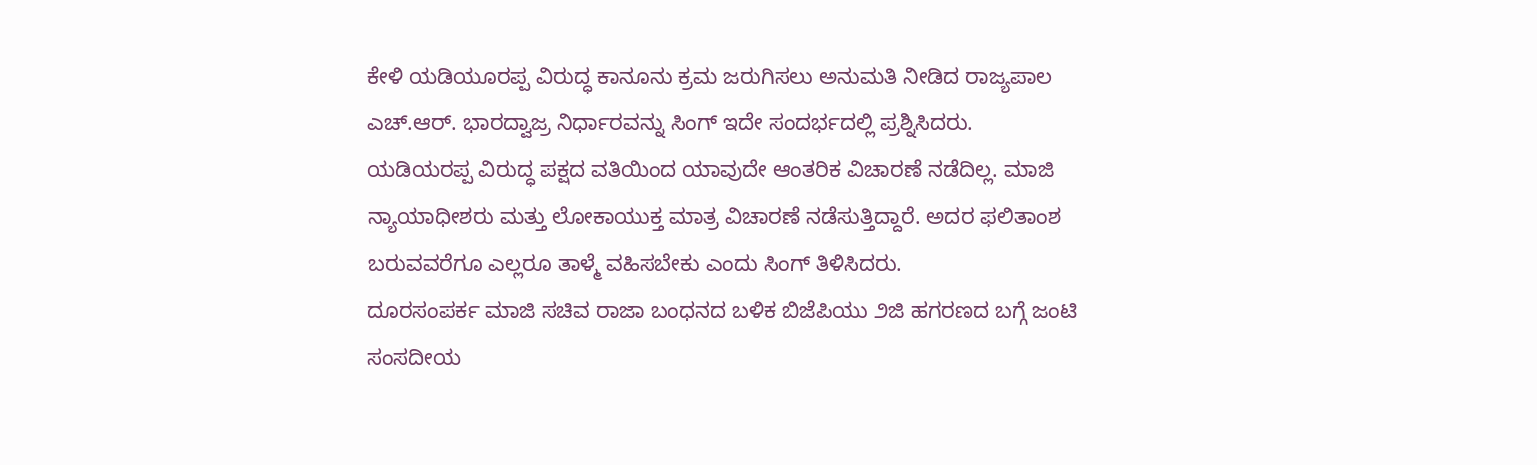ಕೇಳಿ ಯಡಿಯೂರಪ್ಪ ವಿರುದ್ಧ ಕಾನೂನು ಕ್ರಮ ಜರುಗಿಸಲು ಅನುಮತಿ ನೀಡಿದ ರಾಜ್ಯಪಾಲ ಎಚ್.ಆರ್. ಭಾರದ್ವಾಜ್ರ ನಿರ್ಧಾರವನ್ನು ಸಿಂಗ್ ಇದೇ ಸಂದರ್ಭದಲ್ಲಿ ಪ್ರಶ್ನಿಸಿದರು.
ಯಡಿಯರಪ್ಪ ವಿರುದ್ಧ ಪಕ್ಷದ ವತಿಯಿಂದ ಯಾವುದೇ ಆಂತರಿಕ ವಿಚಾರಣೆ ನಡೆದಿಲ್ಲ. ಮಾಜಿ ನ್ಯಾಯಾಧೀಶರು ಮತ್ತು ಲೋಕಾಯುಕ್ತ ಮಾತ್ರ ವಿಚಾರಣೆ ನಡೆಸುತ್ತಿದ್ದಾರೆ. ಅದರ ಫಲಿತಾಂಶ ಬರುವವರೆಗೂ ಎಲ್ಲರೂ ತಾಳ್ಮೆ ವಹಿಸಬೇಕು ಎಂದು ಸಿಂಗ್ ತಿಳಿಸಿದರು.
ದೂರಸಂಪರ್ಕ ಮಾಜಿ ಸಚಿವ ರಾಜಾ ಬಂಧನದ ಬಳಿಕ ಬಿಜೆಪಿಯು ೨ಜಿ ಹಗರಣದ ಬಗ್ಗೆ ಜಂಟಿ ಸಂಸದೀಯ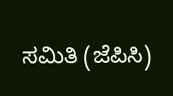ಸಮಿತಿ (ಜೆಪಿಸಿ)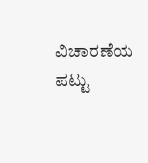ವಿಚಾರಣೆಯ ಪಟ್ಟು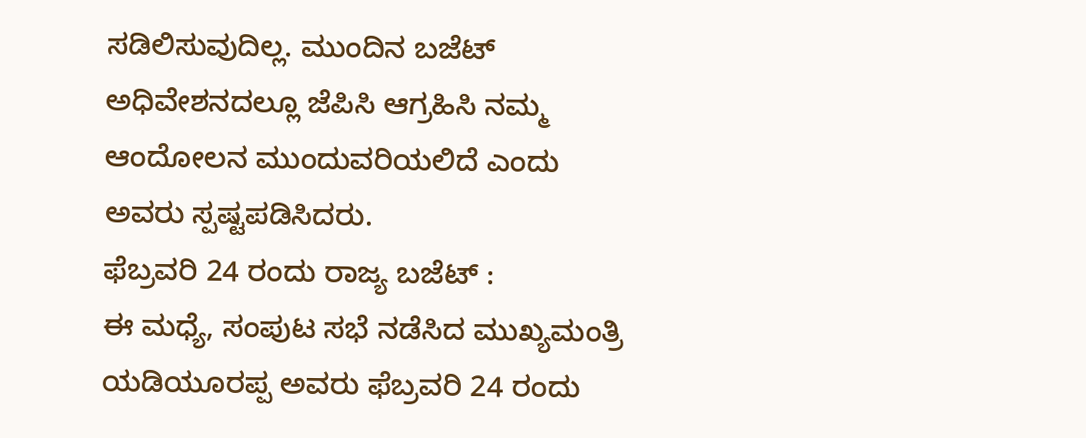ಸಡಿಲಿಸುವುದಿಲ್ಲ. ಮುಂದಿನ ಬಜೆಟ್ ಅಧಿವೇಶನದಲ್ಲೂ ಜೆಪಿಸಿ ಆಗ್ರಹಿಸಿ ನಮ್ಮ ಆಂದೋಲನ ಮುಂದುವರಿಯಲಿದೆ ಎಂದು ಅವರು ಸ್ಪಷ್ಟಪಡಿಸಿದರು.
ಫೆಬ್ರವರಿ 24 ರಂದು ರಾಜ್ಯ ಬಜೆಟ್ :
ಈ ಮಧ್ಯೆ, ಸಂಪುಟ ಸಭೆ ನಡೆಸಿದ ಮುಖ್ಯಮಂತ್ರಿ ಯಡಿಯೂರಪ್ಪ ಅವರು ಫೆಬ್ರವರಿ 24 ರಂದು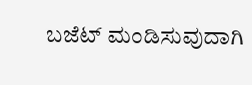ಬಜೆಟ್ ಮಂಡಿಸುವುದಾಗಿ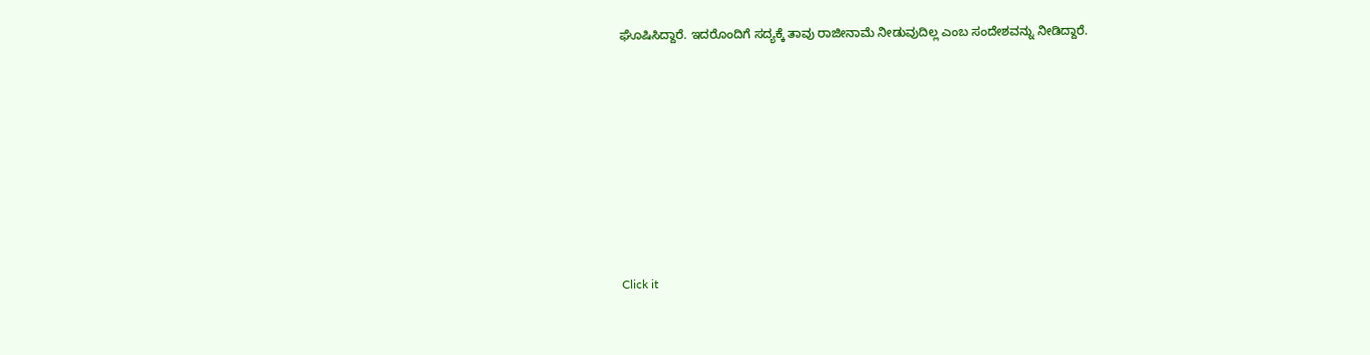ಘೊಷಿಸಿದ್ದಾರೆ. ಇದರೊಂದಿಗೆ ಸದ್ಯಕ್ಕೆ ತಾವು ರಾಜೀನಾಮೆ ನೀಡುವುದಿಲ್ಲ ಎಂಬ ಸಂದೇಶವನ್ನು ನೀಡಿದ್ದಾರೆ.












Click it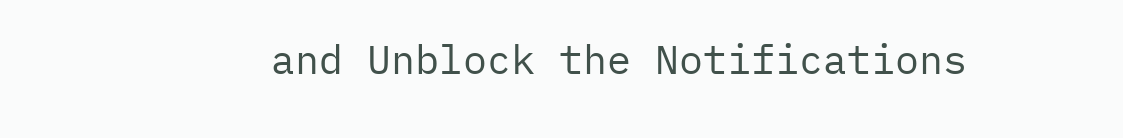and Unblock the Notifications